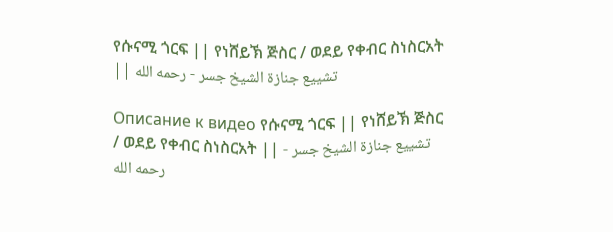የሱናሚ ጎርፍ || የነሸይኽ ጅስር / ወደይ የቀብር ስነስርአት || تشييع جنازة الشيخ جسر - رحمه الله

Описание к видео የሱናሚ ጎርፍ || የነሸይኽ ጅስር / ወደይ የቀብር ስነስርአት || تشييع جنازة الشيخ جسر - رحمه الله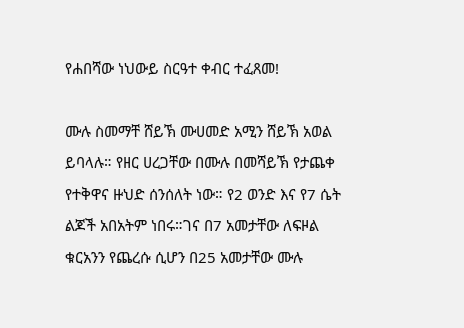የሐበሻው ነህውይ ስርዓተ ቀብር ተፈጸመ!

ሙሉ ስመማቸ ሸይኽ ሙሀመድ አሚን ሸይኽ አወል ይባላሉ። የዘር ሀረጋቸው በሙሉ በመሻይኽ የታጨቀ የተቅዋና ዙህድ ሰንሰለት ነው። የ2 ወንድ እና የ7 ሴት ልጆች አበአትም ነበሩ።ገና በ7 አመታቸው ለፍዞል ቁርአንን የጨረሱ ሲሆን በ25 አመታቸው ሙሉ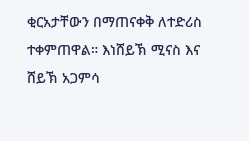ቂርአታቸውን በማጠናቀቅ ለተድሪስ ተቀምጠዋል። እነሸይኽ ሚናስ እና ሸይኽ አጋምሳ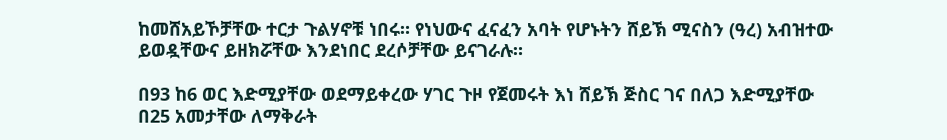ከመሸአይኾቻቸው ተርታ ጉልሃኖቹ ነበሩ። የነህውና ፈናፈን አባት የሆኑትን ሸይኽ ሚናስን (ዓረ) አብዝተው ይወዷቸውና ይዘክሯቸው እንደነበር ደረሶቻቸው ይናገራሉ።

በ93 ከ6 ወር እድሚያቸው ወደማይቀረው ሃገር ጉዞ የጀመሩት እነ ሸይኽ ጅስር ገና በለጋ እድሚያቸው በ25 አመታቸው ለማቅራት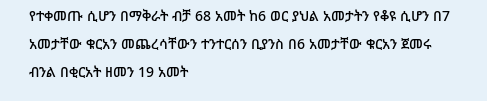የተቀመጡ ሲሆን በማቅራት ብቻ 68 አመት ከ6 ወር ያህል አመታትን የቆዩ ሲሆን በ7 አመታቸው ቁርአን መጨረሳቸውን ተንተርሰን ቢያንስ በ6 አመታቸው ቁርአን ጀመሩ ብንል በቂርአት ዘመን 19 አመት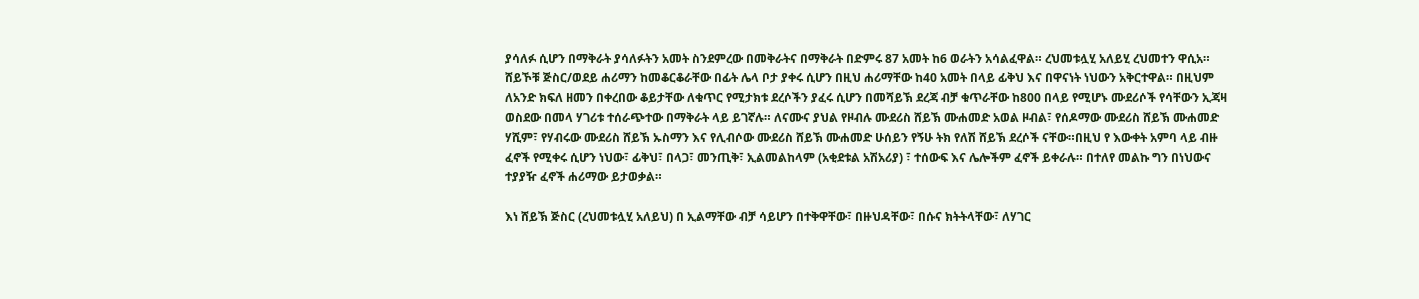ያሳለፉ ሲሆን በማቅራት ያሳለፉትን አመት ስንደምረው በመቅራትና በማቅራት በድምሩ 87 አመት ከ6 ወራትን አሳልፈዋል። ረህመቱሏሂ አለይሂ ረህመተን ዋሲአ። ሸይኾቹ ጅስር/ወደይ ሐሪማን ከመቆርቆራቸው በፊት ሌላ ቦታ ያቀሩ ሲሆን በዚህ ሐሪማቸው ከ40 አመት በላይ ፊቅህ እና በዋናነት ነህውን አቅርተዋል። በዚህም ለአንድ ክፍለ ዘመን በቀረበው ቆይታቸው ለቁጥር የሚታክቱ ደረሶችን ያፈሩ ሲሆን በመሻይኽ ደረጃ ብቻ ቁጥራቸው ከ800 በላይ የሚሆኑ ሙደሪሶች የሳቸውን ኢጃዛ ወስደው በመላ ሃገሪቱ ተሰራጭተው በማቅራት ላይ ይገኛሉ። ለናሙና ያህል የዞብሉ ሙደሪስ ሸይኽ ሙሐመድ አወል ዞብል፣ የሰዶማው ሙደሪስ ሸይኽ ሙሐመድ ሃሺም፣ የሃብሩው ሙደሪስ ሸይኽ ኡስማን እና የሊብሶው ሙደሪስ ሸይኽ ሙሐመድ ሁሰይን የኝሁ ትክ የለሽ ሸይኽ ደረሶች ናቸው።በዚህ የ እውቀት አምባ ላይ ብዙ ፈኖች የሚቀሩ ሲሆን ነህው፣ ፊቅህ፣ በላጋ፣ መንጢቅ፣ ኢልመልከላም (አቂደቱል አሽአሪያ) ፣ ተሰውፍ እና ሌሎችም ፈኖች ይቀራሉ። በተለየ መልኩ ግን በነህውና ተያያዥ ፈኖች ሐሪማው ይታወቃል።

እነ ሸይኽ ጅስር (ረህመቱሏሂ አለይህ) በ ኢልማቸው ብቻ ሳይሆን በተቅዋቸው፣ በዙህዳቸው፣ በሱና ክትትላቸው፣ ለሃገር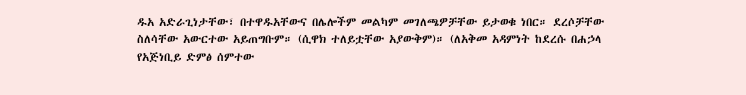ዱአ አድራጊነታቸው፣ በተዋዱአቸውና በሌሎችም መልካም መገለጫዎቻቸው ይታወቁ ነበር። ደረሶቻቸው ስለሳቸው አውርተው አይጠግቡም። (ሲዋክ ተለይቷቸው አያውቅም)። (ለአቅመ አዳምነት ከደረሱ በሐኃላ የአጅነቢይ ድምፅ ሰምተው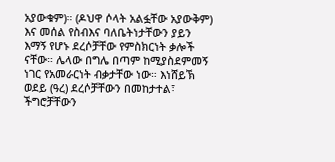አያውቁም)። (ዶህዋ ሶላት አልፏቸው አያውቅም) እና መሰል የስብእና ባለቤትነታቸውን ያይን እማኝ የሆኑ ደረሶቻቸው የምስክርነት ቃሎች ናቸው። ሌላው በግሌ በጣም ከሚያስደምመኝ ነገር የአመራርነት ብቃታቸው ነው። እነሸይኽ ወደይ (ዓረ) ደረሶቻቸውን በመከታተል፣ ችግሮቻቸውን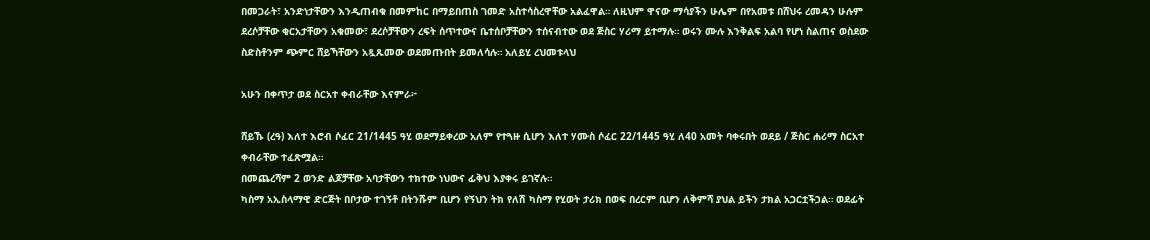በመጋራት፣ አንድነታቸውን እንዲጠብቁ በመምከር በማይበጠስ ገመድ አስተሳስረዋቸው አልፈዋል። ለዚህም ዋናው ማሳያችን ሁሌም በየአመቱ በሸህሩ ረመዳን ሁሉም ደረሶቻቸው ቂርአታቸውን አቁመው፣ ደረሶቻቸውን ረፍት ሰጥተውና ቤተሰቦቻቸውን ተሰናብተው ወደ ጅስር ሃሪማ ይተማሉ። ወሩን ሙሉ እንቅልፍ አልባ የሆነ ስልጠና ወስደው ስድስቶንም ጭምር ሸይኻቸውን አጿጹመው ወደመጡበት ይመለሳሉ። አለይሂ ረህመቱላህ

አሁን በቀጥታ ወደ ስርአተ ቀብራቸው እናምራ፦

ሸይኹ (ረዓ) እለተ እሮብ ሶፈር 21/1445 ዓሂ ወደማይቀረው አለም የተጓዙ ሲሆን እለተ ሃሙስ ሶፈር 22/1445 ዓሂ ለ40 አመት ባቀሩበት ወደይ / ጅስር ሐሪማ ስርአተ ቀብራቸው ተፈጽሟል።
በመጨረሻም 2 ወንድ ልጆቻቸው አባታቸውን ተክተው ነህውና ፊቅህ እያቀሩ ይገኛሉ።
ካስማ አኢስላማዊ ድርጅት በቦታው ተገኝቶ በትንሹም ቢሆን የኝህን ትክ የለሽ ካስማ የሂወት ታሪክ በወፍ በረርም ቢሆን ለቅምሻ ያህል ይችን ታክል አጋርቷችኃል። ወደፊት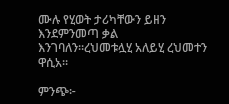ሙሉ የሂወት ታሪካቸውን ይዘን እንደምንመጣ ቃል እንገባለን።ረህመቱሏሂ አለይሂ ረህመተን ዋሲአ።

ምንጭ፦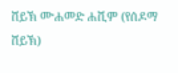ሸይኽ ሙሐመድ ሐሺም (የሰዶማ ሸይኽ)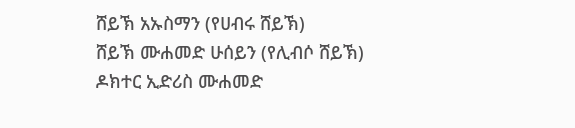ሸይኽ አኡስማን (የሀብሩ ሸይኽ)
ሸይኽ ሙሐመድ ሁሰይን (የሊብሶ ሸይኽ)
ዶክተር ኢድሪስ ሙሐመድ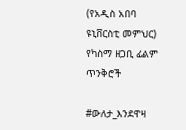(የአዲስ አበባ ዩኒቨርስቲ መምህር)
የካስማ ዘጋቢ ፊልም ጥንቅሮች

#ውለታ_እንደዋዛ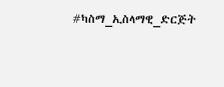#ካስማ_ኢስላማዊ_ድርጅት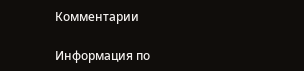Комментарии

Информация по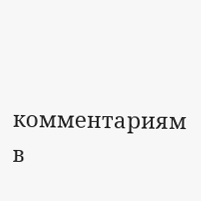комментариям в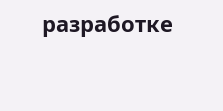разработке